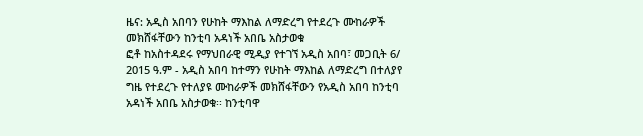ዜና: አዲስ አበባን የሁከት ማእከል ለማድረግ የተደረጉ ሙከራዎች መክሸፋቸውን ከንቲባ አዳነች አበቤ አስታወቁ
ፎቶ ከአስተዳደሩ የማህበራዊ ሚዲያ የተገኘ አዲስ አበባ፣ መጋቢት 6/ 2015 ዓ.ም - አዲስ አበባ ከተማን የሁከት ማእከል ለማድረግ በተለያየ ግዜ የተደረጉ የተለያዩ ሙከራዎች መክሸፋቸውን የአዲስ አበባ ከንቲባ አዳነች አበቤ አስታወቁ፡፡ ከንቲባዋ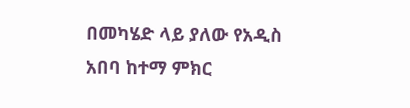በመካሄድ ላይ ያለው የአዲስ አበባ ከተማ ምክር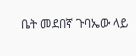ቤት መደበኛ ጉባኤው ላይ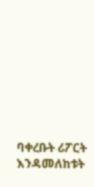ባቀረቡት ሪፖርት እንዳመለከቱት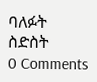ባለፉት ስድስት
0 Comments